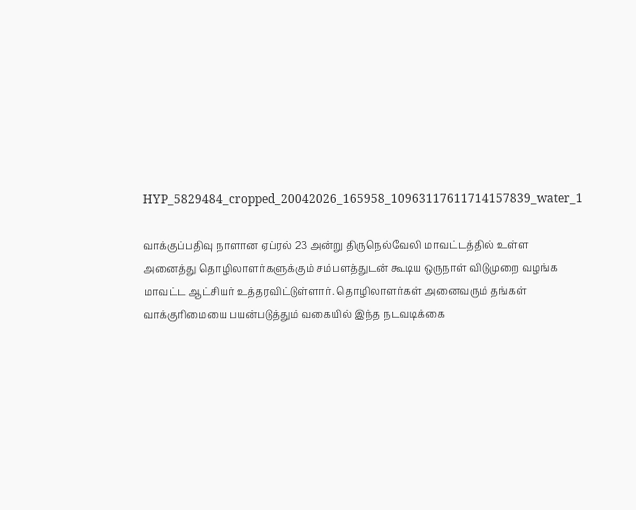HYP_5829484_cropped_20042026_165958_10963117611714157839_water_1

வாக்குப்பதிவு நாளான ஏப்ரல் 23 அன்று திருநெல்வேலி மாவட்டத்தில் உள்ள அனைத்து தொழிலாளர்களுக்கும் சம்பளத்துடன் கூடிய ஒருநாள் விடுமுறை வழங்க மாவட்ட ஆட்சியர் உத்தரவிட்டுள்ளார். தொழிலாளர்கள் அனைவரும் தங்கள் வாக்குரிமையை பயன்படுத்தும் வகையில் இந்த நடவடிக்கை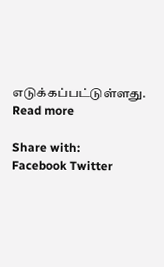எடுக்கப்பட்டுள்ளது.
Read more

Share with:
Facebook Twitter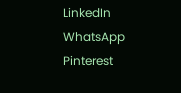LinkedIn WhatsApp Pinterest